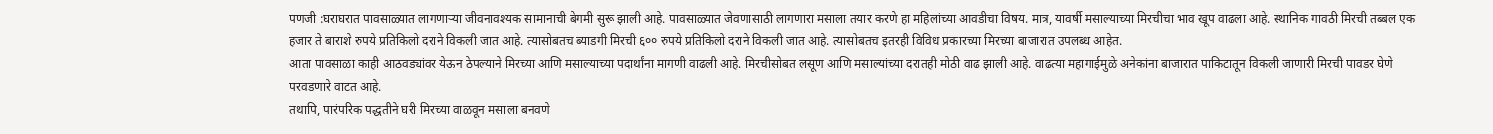पणजी :घराघरात पावसाळ्यात लागणाऱ्या जीवनावश्यक सामानाची बेगमी सुरू झाली आहे. पावसाळ्यात जेवणासाठी लागणारा मसाला तयार करणे हा महिलांच्या आवडीचा विषय. मात्र, यावर्षी मसाल्याच्या मिरचीचा भाव खूप वाढला आहे. स्थानिक गावठी मिरची तब्बल एक हजार ते बाराशे रुपये प्रतिकिलो दराने विकली जात आहे. त्यासोबतच ब्याडगी मिरची ६०० रुपये प्रतिकिलो दराने विकली जात आहे. त्यासोबतच इतरही विविध प्रकारच्या मिरच्या बाजारात उपलब्ध आहेत.
आता पावसाळा काही आठवड्यांवर येऊन ठेपल्याने मिरच्या आणि मसाल्याच्या पदार्थांना मागणी वाढली आहे. मिरचीसोबत लसूण आणि मसाल्यांच्या दरातही मोठी वाढ झाली आहे. वाढत्या महागाईमुळे अनेकांना बाजारात पाकिटातून विकली जाणारी मिरची पावडर घेणे परवडणारे वाटत आहे.
तथापि, पारंपरिक पद्धतीने घरी मिरच्या वाळवून मसाला बनवणे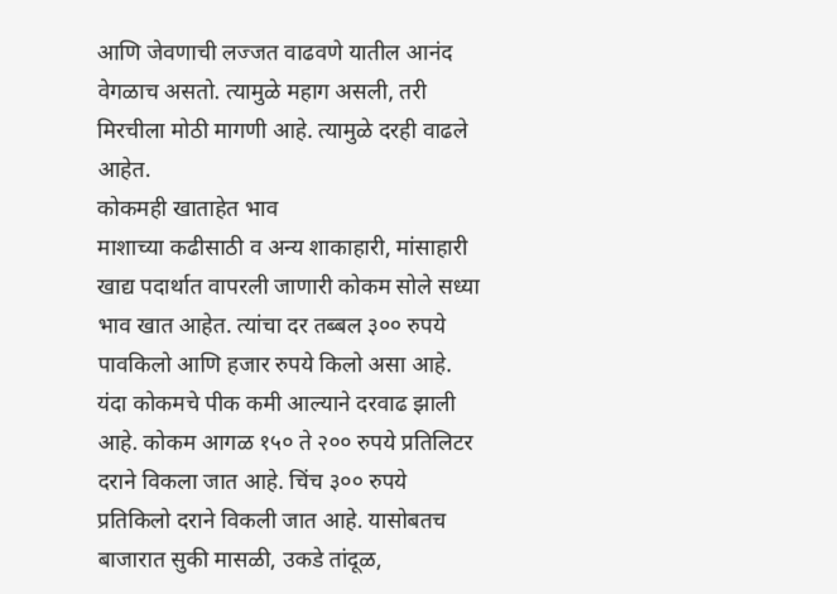आणि जेवणाची लज्जत वाढवणे यातील आनंद वेगळाच असतो. त्यामुळे महाग असली, तरी मिरचीला मोठी मागणी आहे. त्यामुळे दरही वाढले आहेत.
कोकमही खाताहेत भाव
माशाच्या कढीसाठी व अन्य शाकाहारी, मांसाहारी खाद्य पदार्थात वापरली जाणारी कोकम सोले सध्या भाव खात आहेत. त्यांचा दर तब्बल ३०० रुपये पावकिलो आणि हजार रुपये किलो असा आहे. यंदा कोकमचे पीक कमी आल्याने दरवाढ झाली आहे. कोकम आगळ १५० ते २०० रुपये प्रतिलिटर दराने विकला जात आहे. चिंच ३०० रुपये प्रतिकिलो दराने विकली जात आहे. यासोबतच बाजारात सुकी मासळी, उकडे तांदूळ,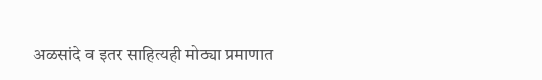अळसांदे व इतर साहित्यही मोठ्या प्रमाणात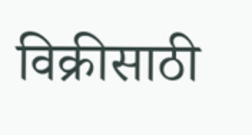विक्रीसाठी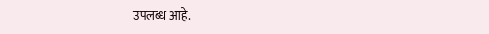उपलब्ध आहे.